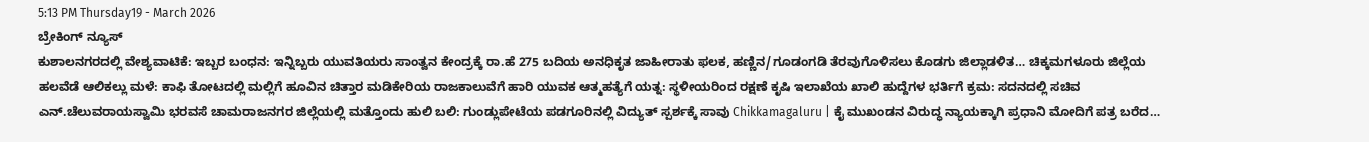5:13 PM Thursday19 - March 2026
ಬ್ರೇಕಿಂಗ್ ನ್ಯೂಸ್
ಕುಶಾಲನಗರದಲ್ಲಿ ವೇಶ್ಯವಾಟಿಕೆ: ಇಬ್ಬರ ಬಂಧನ: ಇನ್ನಿಬ್ಬರು ಯುವತಿಯರು ಸಾಂತ್ವನ ಕೇಂದ್ರಕ್ಕೆ ರಾ.ಹೆ 275 ಬದಿಯ ಅನಧಿಕೃತ ಜಾಹೀರಾತು ಫಲಕ, ಹಣ್ಣಿನ/ಗೂಡಂಗಡಿ ತೆರವುಗೊಳಿಸಲು ಕೊಡಗು ಜಿಲ್ಲಾಡಳಿತ… ಚಿಕ್ಕಮಗಳೂರು ಜಿಲ್ಲೆಯ ಹಲವೆಡೆ ಆಲಿಕಲ್ಲು ಮಳೆ: ಕಾಫಿ ತೋಟದಲ್ಲಿ ಮಲ್ಲಿಗೆ ಹೂವಿನ ಚಿತ್ತಾರ ಮಡಿಕೇರಿಯ ರಾಜಕಾಲುವೆಗೆ ಹಾರಿ ಯುವಕ ಆತ್ಮಹತ್ಯೆಗೆ ಯತ್ನ: ಸ್ಥಳೀಯರಿಂದ ರಕ್ಷಣೆ ಕೃಷಿ ಇಲಾಖೆಯ ಖಾಲಿ ಹುದ್ದೆಗಳ ಭರ್ತಿಗೆ ಕ್ರಮ: ಸದನದಲ್ಲಿ ಸಚಿವ ಎನ್.ಚೆಲುವರಾಯಸ್ವಾಮಿ ಭರವಸೆ ಚಾಮರಾಜನಗರ ಜಿಲ್ಲೆಯಲ್ಲಿ ಮತ್ತೊಂದು ಹುಲಿ ಬಲಿ: ಗುಂಡ್ಲುಪೇಟೆಯ ಪಡಗೂರಿನಲ್ಲಿ ವಿದ್ಯುತ್ ಸ್ಪರ್ಶಕ್ಕೆ ಸಾವು Chikkamagaluru | ಕೈ ಮುಖಂಡನ ವಿರುದ್ಧ ನ್ಯಾಯಕ್ಕಾಗಿ ಪ್ರಧಾನಿ ಮೋದಿಗೆ ಪತ್ರ ಬರೆದ…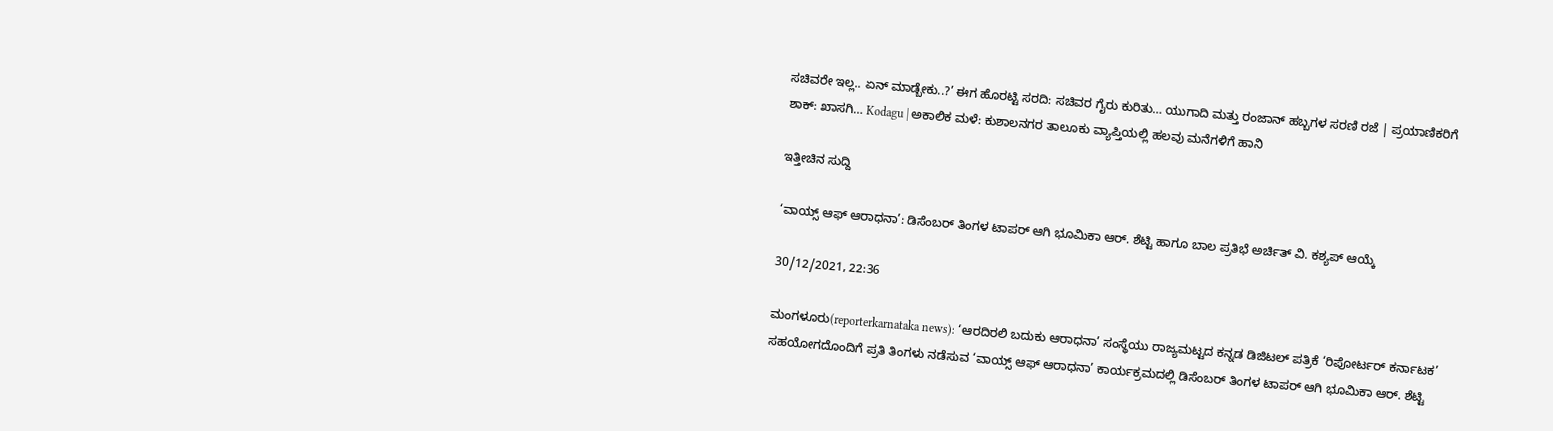ಸಚಿವರೇ ಇಲ್ಲ.. ಏನ್ ಮಾಡ್ಬೇಕು..?’ ಈಗ ಹೊರಟ್ಟಿ ಸರದಿ: ಸಚಿವರ ಗೈರು ಕುರಿತು… ಯುಗಾದಿ ಮತ್ತು ರಂಜಾನ್ ಹಬ್ಬಗಳ ಸರಣಿ ರಜೆ | ಪ್ರಯಾಣಿಕರಿಗೆ ಶಾಕ್‌: ಖಾಸಗಿ… Kodagu | ಅಕಾಲಿಕ ಮಳೆ: ಕುಶಾಲನಗರ ತಾಲೂಕು ವ್ಯಾಪ್ತಿಯಲ್ಲಿ ಹಲವು ಮನೆಗಳಿಗೆ ಹಾನಿ

ಇತ್ತೀಚಿನ ಸುದ್ದಿ

‘ವಾಯ್ಸ್ ಆಫ್ ಆರಾಧನಾ’: ಡಿಸೆಂಬರ್ ತಿಂಗಳ ಟಾಪರ್ ಆಗಿ ಭೂಮಿಕಾ ಆರ್. ಶೆಟ್ಟಿ ಹಾಗೂ ಬಾಲ ಪ್ರತಿಭೆ ಅರ್ಚಿತ್ ವಿ. ಕಶ್ಯಪ್ ಆಯ್ಕೆ

30/12/2021, 22:36

ಮಂಗಳೂರು(reporterkarnataka news): ‘ಆರದಿರಲಿ ಬದುಕು ಆರಾಧನಾ’ ಸಂಸ್ಥೆಯು ರಾಜ್ಯಮಟ್ಟದ ಕನ್ನಡ ಡಿಜಿಟಲ್ ಪತ್ರಿಕೆ ‘ರಿಪೋರ್ಟರ್ ಕರ್ನಾಟಕ’ ಸಹಯೋಗದೊಂದಿಗೆ ಪ್ರತಿ ತಿಂಗಳು ನಡೆಸುವ ‘ವಾಯ್ಸ್ ಆಫ್ ಆರಾಧನಾ’ ಕಾರ್ಯಕ್ರಮದಲ್ಲಿ ಡಿಸೆಂಬರ್ ತಿಂಗಳ ಟಾಪರ್ ಆಗಿ ಭೂಮಿಕಾ ಆರ್. ಶೆಟ್ಟಿ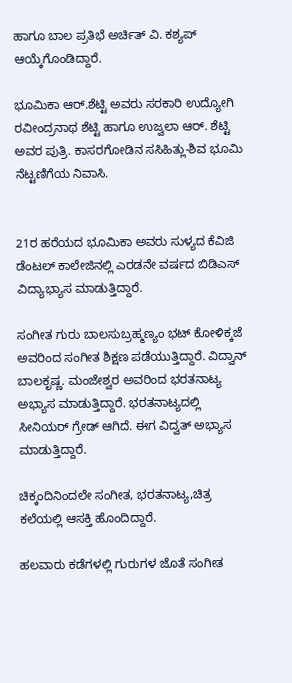ಹಾಗೂ ಬಾಲ ಪ್ರತಿಭೆ ಅರ್ಚಿತ್ ವಿ. ಕಶ್ಯಪ್ ಆಯ್ಕೆಗೊಂಡಿದ್ದಾರೆ.

ಭೂಮಿಕಾ ಆರ್.ಶೆಟ್ಟಿ ಅವರು ಸರಕಾರಿ ಉದ್ಯೋಗಿ ರವೀಂದ್ರನಾಥ ಶೆಟ್ಟಿ ಹಾಗೂ ಉಜ್ವಲಾ ಆರ್. ಶೆಟ್ಟಿ ಅವರ ಪುತ್ರಿ. ಕಾಸರಗೋಡಿನ ಸಸಿಹಿತ್ಲು-ಶಿವ ಭೂಮಿ ನೆಟ್ಟಣಿಗೆಯ ನಿವಾಸಿ.


21ರ ಹರೆಯದ ಭೂಮಿಕಾ ಅವರು ಸುಳ್ಯದ ಕೆವಿಜಿ ಡೆಂಟಲ್ ಕಾಲೇಜಿನಲ್ಲಿ ಎರಡನೇ ವರ್ಷದ ಬಿಡಿಎಸ್ ವಿದ್ಯಾಭ್ಯಾಸ ಮಾಡುತ್ತಿದ್ದಾರೆ.

ಸಂಗೀತ ಗುರು ಬಾಲಸುಬ್ರಹ್ಮಣ್ಯಂ ಭಟ್ ಕೋಳಿಕ್ಕಜೆ ಅವರಿಂದ ಸಂಗೀತ ಶಿಕ್ಷಣ ಪಡೆಯುತ್ತಿದ್ದಾರೆ. ವಿದ್ವಾನ್ ಬಾಲಕೃಷ್ಣ. ಮಂಜೇಶ್ವರ ಅವರಿಂದ ಭರತನಾಟ್ಯ ಅಭ್ಯಾಸ ಮಾಡುತ್ತಿದ್ದಾರೆ. ಭರತನಾಟ್ಯದಲ್ಲಿ  ಸೀನಿಯರ್ ಗ್ರೇಡ್ ಆಗಿದೆ. ಈಗ ವಿದ್ವತ್ ಅಭ್ಯಾಸ ಮಾಡುತ್ತಿದ್ದಾರೆ.

ಚಿಕ್ಕಂದಿನಿಂದಲೇ ಸಂಗೀತ, ಭರತನಾಟ್ಯ,ಚಿತ್ರ ಕಲೆಯಲ್ಲಿ ಆಸಕ್ತಿ ಹೊಂದಿದ್ದಾರೆ.

ಹಲವಾರು ಕಡೆಗಳಲ್ಲಿ ಗುರುಗಳ ಜೊತೆ ಸಂಗೀತ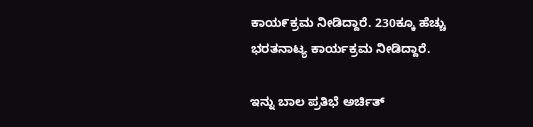ಕಾಯ೯ಕ್ರಮ ನೀಡಿದ್ದಾರೆ. 230ಕ್ಕೂ ಹೆಚ್ಚು ಭರತನಾಟ್ಯ ಕಾರ್ಯಕ್ರಮ ನೀಡಿದ್ದಾರೆ.

ಇನ್ನು ಬಾಲ ಪ್ರತಿಭೆ ಅರ್ಚಿತ್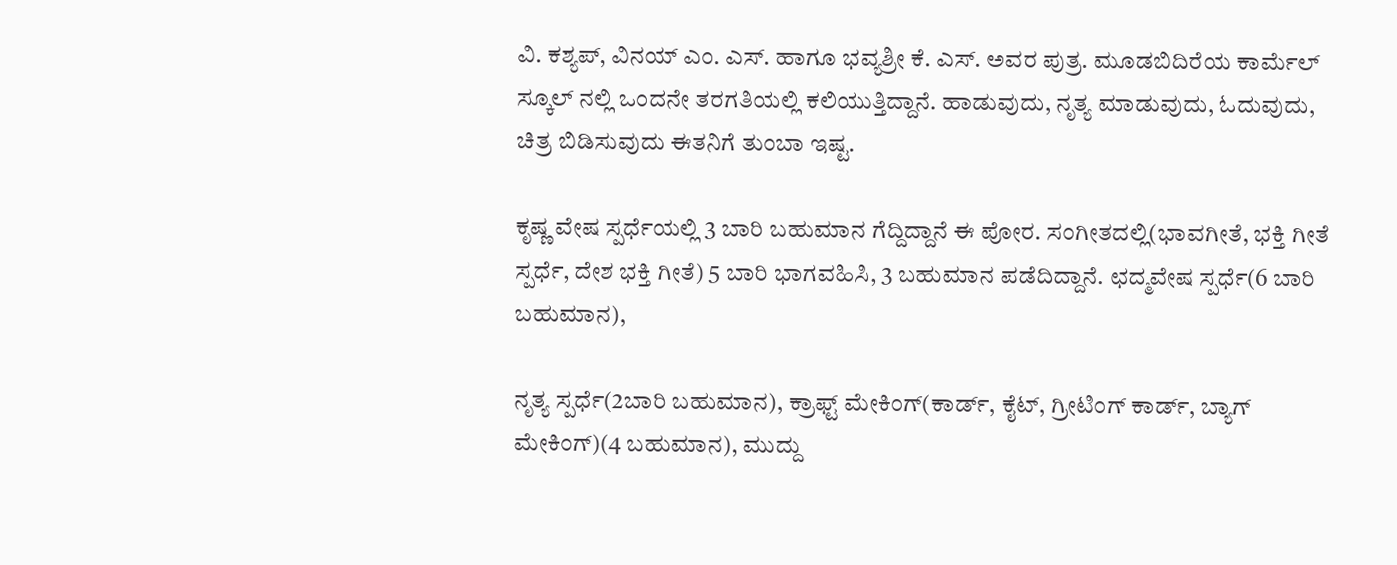ವಿ. ಕಶ್ಯಪ್, ವಿನಯ್ ಎಂ. ಎಸ್. ಹಾಗೂ ಭವ್ಯಶ್ರೀ ಕೆ. ಎಸ್. ಅವರ ಪುತ್ರ. ಮೂಡಬಿದಿರೆಯ ಕಾರ್ಮೆಲ್ ಸ್ಕೂಲ್ ನಲ್ಲಿ ಒಂದನೇ ತರಗತಿಯಲ್ಲಿ ಕಲಿಯುತ್ತಿದ್ದಾನೆ. ಹಾಡುವುದು, ನೃತ್ಯ ಮಾಡುವುದು, ಓದುವುದು, ಚಿತ್ರ ಬಿಡಿಸುವುದು ಈತನಿಗೆ ತುಂಬಾ ಇಷ್ಟ.

ಕೃಷ್ಣ ವೇಷ ಸ್ಪರ್ಧೆಯಲ್ಲಿ 3 ಬಾರಿ ಬಹುಮಾನ ಗೆದ್ದಿದ್ದಾನೆ ಈ ಪೋರ. ಸಂಗೀತದಲ್ಲಿ(ಭಾವಗೀತೆ, ಭಕ್ತಿ ಗೀತೆ ಸ್ಪರ್ಧೆ, ದೇಶ ಭಕ್ತಿ ಗೀತೆ) 5 ಬಾರಿ ಭಾಗವಹಿಸಿ, 3 ಬಹುಮಾನ ಪಡೆದಿದ್ದಾನೆ. ಛದ್ಮವೇಷ ಸ್ಪರ್ಧೆ(6 ಬಾರಿ ಬಹುಮಾನ),

ನೃತ್ಯ ಸ್ಪರ್ಧೆ(2ಬಾರಿ ಬಹುಮಾನ), ಕ್ರಾಫ್ಟ್ ಮೇಕಿಂಗ್(ಕಾರ್ಡ್, ಕೈಟ್, ಗ್ರೀಟಿಂಗ್ ಕಾರ್ಡ್, ಬ್ಯಾಗ್ ಮೇಕಿಂಗ್)(4 ಬಹುಮಾನ), ಮುದ್ದು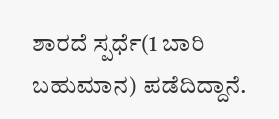ಶಾರದೆ ಸ್ಪರ್ಧೆ(1 ಬಾರಿ ಬಹುಮಾನ) ಪಡೆದಿದ್ದಾನೆ.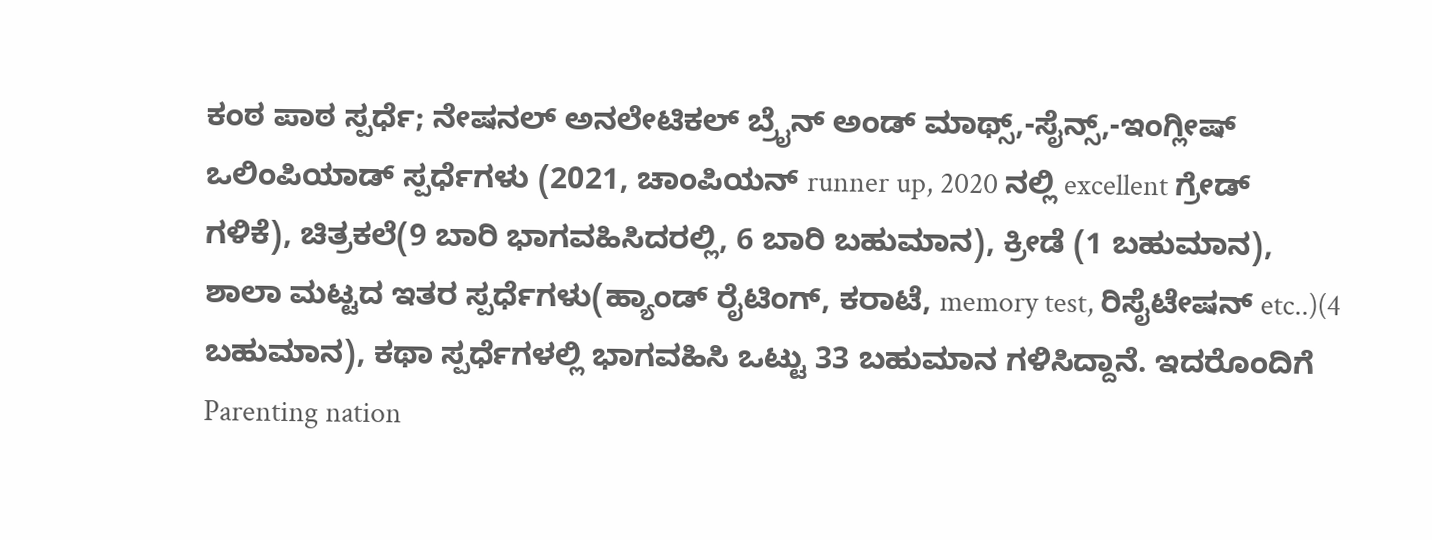ಕಂಠ ಪಾಠ ಸ್ಪರ್ಧೆ; ನೇಷನಲ್ ಅನಲೇಟಿಕಲ್ ಬ್ರೈನ್ ಅಂಡ್ ಮಾಥ್ಸ್,-ಸೈನ್ಸ್,-ಇಂಗ್ಲೀಷ್ ಒಲಿಂಪಿಯಾಡ್ ಸ್ಪರ್ಧೆಗಳು (2021, ಚಾಂಪಿಯನ್ runner up, 2020 ನಲ್ಲಿ excellent ಗ್ರೇಡ್ ಗಳಿಕೆ), ಚಿತ್ರಕಲೆ(9 ಬಾರಿ ಭಾಗವಹಿಸಿದರಲ್ಲಿ, 6 ಬಾರಿ ಬಹುಮಾನ), ಕ್ರೀಡೆ (1 ಬಹುಮಾನ), ಶಾಲಾ ಮಟ್ಟದ ಇತರ ಸ್ಪರ್ಧೆಗಳು(ಹ್ಯಾಂಡ್ ರೈಟಿಂಗ್, ಕರಾಟೆ, memory test, ರಿಸೈಟೇಷನ್ etc..)(4 ಬಹುಮಾನ), ಕಥಾ ಸ್ಪರ್ಧೆಗಳಲ್ಲಿ ಭಾಗವಹಿಸಿ ಒಟ್ಟು 33 ಬಹುಮಾನ ಗಳಿಸಿದ್ದಾನೆ. ಇದರೊಂದಿಗೆ Parenting nation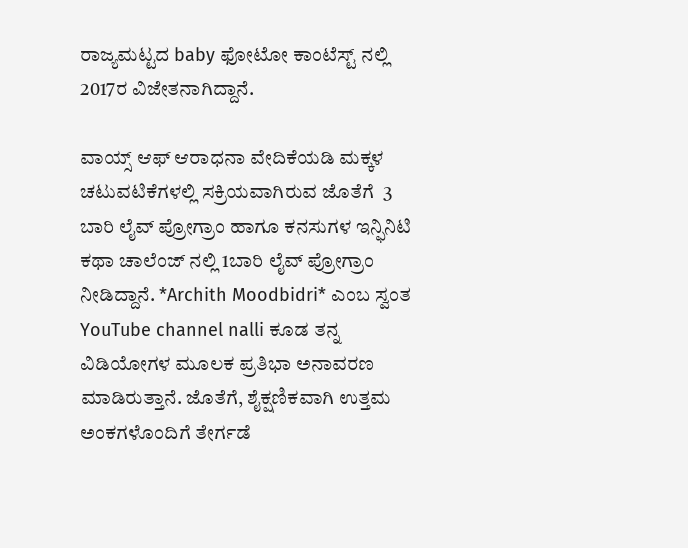ರಾಜ್ಯಮಟ್ಟದ baby ಫೋಟೋ ಕಾಂಟೆಸ್ಟ್ ನಲ್ಲಿ  2017ರ ವಿಜೇತನಾಗಿದ್ದಾನೆ.

ವಾಯ್ಸ್ ಆಫ್ ಆರಾಧನಾ ವೇದಿಕೆಯಡಿ ಮಕ್ಕಳ ಚಟುವಟಿಕೆಗಳಲ್ಲಿ ಸಕ್ರಿಯವಾಗಿರುವ ಜೊತೆಗೆ  3 ಬಾರಿ ಲೈವ್ ಪ್ರೋಗ್ರಾಂ ಹಾಗೂ ಕನಸುಗಳ ಇನ್ಫಿನಿಟಿ ಕಥಾ ಚಾಲೆಂಜ್ ನಲ್ಲಿ 1ಬಾರಿ ಲೈವ್ ಪ್ರೋಗ್ರಾಂ ನೀಡಿದ್ದಾನೆ. *Archith Moodbidri* ಎಂಬ ಸ್ವಂತ YouTube channel nalli ಕೂಡ ತನ್ನ ವಿಡಿಯೋಗಳ ಮೂಲಕ ಪ್ರತಿಭಾ ಅನಾವರಣ ಮಾಡಿರುತ್ತಾನೆ. ಜೊತೆಗೆ, ಶೈಕ್ಷಣಿಕವಾಗಿ ಉತ್ತಮ ಅಂಕಗಳೊಂದಿಗೆ ತೇರ್ಗಡೆ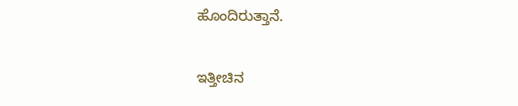ಹೊಂದಿರುತ್ತಾನೆ.

ಇತ್ತೀಚಿನ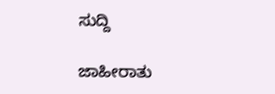ಸುದ್ದಿ

ಜಾಹೀರಾತು